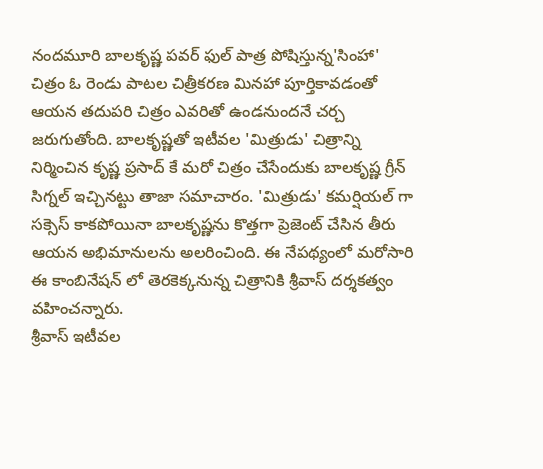నందమూరి బాలకృష్ణ పవర్ ఫుల్ పాత్ర పోషిస్తున్న'సింహా' చిత్రం ఓ రెండు పాటల చిత్రీకరణ మినహా పూర్తికావడంతో ఆయన తదుపరి చిత్రం ఎవరితో ఉండనుందనే చర్చ జరుగుతోంది. బాలకృష్ణతో ఇటీవల 'మిత్రుడు' చిత్రాన్ని నిర్మించిన కృష్ణ ప్రసాద్ కే మరో చిత్రం చేసేందుకు బాలకృష్ణ గ్రీన్ సిగ్నల్ ఇచ్చినట్టు తాజా సమాచారం. 'మిత్రుడు' కమర్షియల్ గా సక్సెస్ కాకపోయినా బాలకృష్ణను కొత్తగా ప్రెజెంట్ చేసిన తీరు ఆయన అభిమానులను అలరించింది. ఈ నేపథ్యంలో మరోసారి ఈ కాంబినేషన్ లో తెరకెక్కనున్న చిత్రానికి శ్రీవాస్ దర్శకత్వం వహించన్నారు.
శ్రీవాస్ ఇటీవల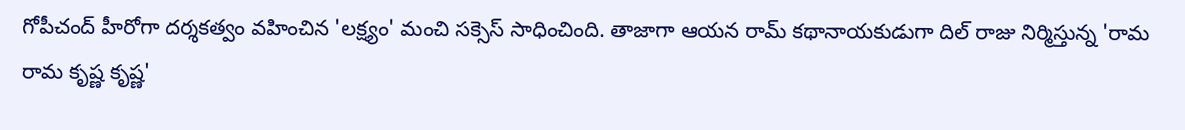గోపీచంద్ హీరోగా దర్శకత్వం వహించిన 'లక్ష్యం' మంచి సక్సెస్ సాధించింది. తాజాగా ఆయన రామ్ కథానాయకుడుగా దిల్ రాజు నిర్మిస్తున్న 'రామ రామ కృష్ణ కృష్ణ'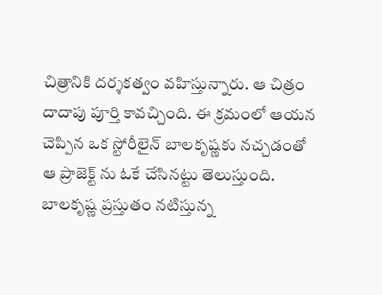చిత్రానికి దర్శకత్వం వహిస్తున్నారు. ఆ చిత్రం దాదాపు పూర్తి కావచ్చింది. ఈ క్రమంలో ఆయన చెప్పిన ఒక స్టోరీలైన్ బాలకృష్ణకు నచ్చడంతో ఆ ప్రాజెక్ట్ ను ఓకే చేసినట్టు తెలుస్తుంది. బాలకృష్ణ ప్రస్తుతం నటిస్తున్న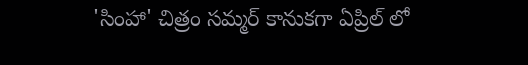'సింహా' చిత్రం సమ్మర్ కానుకగా ఏప్రిల్ లో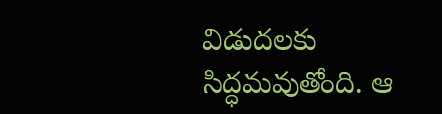విడుదలకు సిద్ధమవుతోంది. ఆ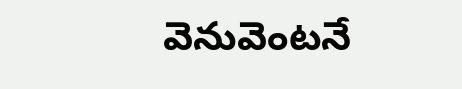వెనువెంటనే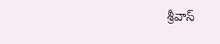శ్రీవాస్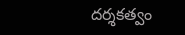దర్శకత్వం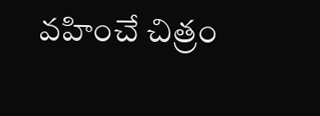వహించే చిత్రం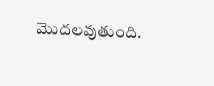మొదలవుతుంది.